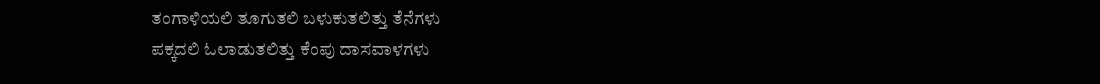ತಂಗಾಳಿಯಲಿ ತೂಗುತಲಿ ಬಳುಕುತಲಿತ್ತು ತೆನೆಗಳು
ಪಕ್ಕದಲಿ ಓಲಾಡುತಲಿತ್ತು ಕೆಂಪು ದಾಸವಾಳಗಳು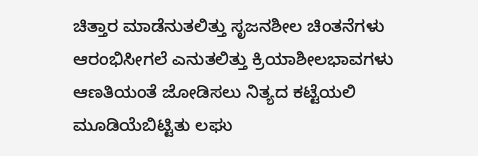ಚಿತ್ತಾರ ಮಾಡೆನುತಲಿತ್ತು ಸೃಜನಶೀಲ ಚಿಂತನೆಗಳು
ಆರಂಭಿಸೀಗಲೆ ಎನುತಲಿತ್ತು ಕ್ರಿಯಾಶೀಲಭಾವಗಳು
ಆಣತಿಯಂತೆ ಜೋಡಿಸಲು ನಿತ್ಯದ ಕಟ್ಟೆಯಲಿ
ಮೂಡಿಯೆಬಿಟ್ಟಿತು ಲಘು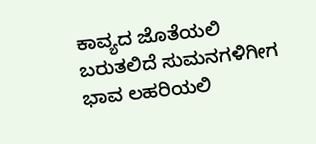ಕಾವ್ಯದ ಜೊತೆಯಲಿ
ಬರುತಲಿದೆ ಸುಮನಗಳಿಗೀಗ ಭಾವ ಲಹರಿಯಲಿ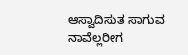ಆಸ್ವಾದಿಸುತ ಸಾಗುವ ನಾವೆಲ್ಲರೀಗ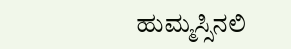ಹುಮ್ಮಸ್ಸಿನಲಿ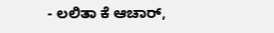- ಲಲಿತಾ ಕೆ ಆಚಾರ್,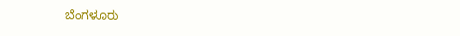ಬೆಂಗಳೂರು